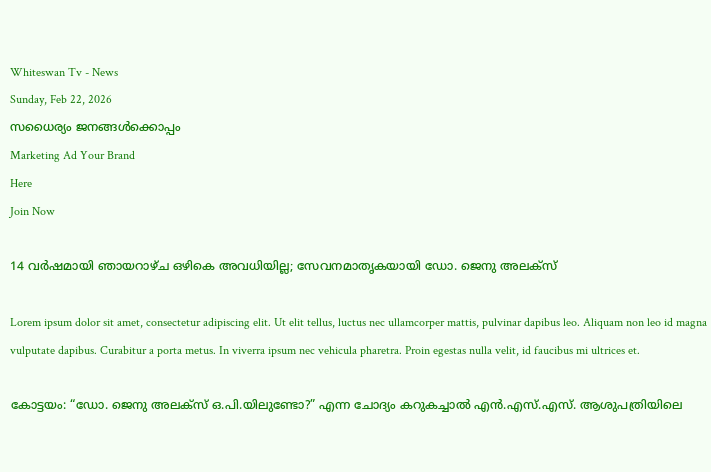Whiteswan Tv - News
Sunday, Feb 22, 2026
സധൈര്യം ജനങ്ങൾക്കൊപ്പം
Marketing Ad Your Brand
Here
Join Now

14 വർഷമായി ഞായറാഴ്ച ഒഴികെ അവധിയില്ല; സേവനമാതൃകയായി ഡോ. ജെനു അലക്‌സ്

Lorem ipsum dolor sit amet, consectetur adipiscing elit. Ut elit tellus, luctus nec ullamcorper mattis, pulvinar dapibus leo. Aliquam non leo id magna vulputate dapibus. Curabitur a porta metus. In viverra ipsum nec vehicula pharetra. Proin egestas nulla velit, id faucibus mi ultrices et.

കോട്ടയം: “ഡോ. ജെനു അലക്‌സ് ഒ.പി.യിലുണ്ടോ?” എന്ന ചോദ്യം കറുകച്ചാൽ എൻ.എസ്.എസ്. ആശുപത്രിയിലെ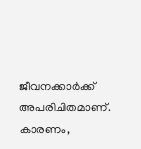ജീവനക്കാർക്ക് അപരിചിതമാണ്. കാരണം,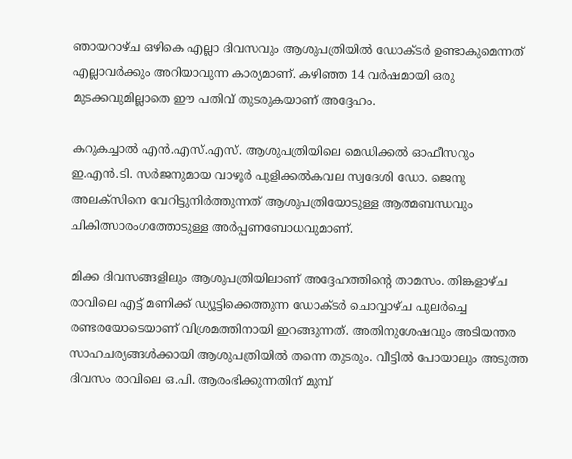ഞായറാഴ്ച ഒഴികെ എല്ലാ ദിവസവും ആശുപത്രിയിൽ ഡോക്ടർ ഉണ്ടാകുമെന്നത് എല്ലാവർക്കും അറിയാവുന്ന കാര്യമാണ്. കഴിഞ്ഞ 14 വർഷമായി ഒരു മുടക്കവുമില്ലാതെ ഈ പതിവ് തുടരുകയാണ് അദ്ദേഹം.

കറുകച്ചാൽ എൻ.എസ്.എസ്. ആശുപത്രിയിലെ മെഡിക്കൽ ഓഫീസറും ഇ.എൻ.ടി. സർജനുമായ വാഴൂർ പുളിക്കൽകവല സ്വദേശി ഡോ. ജെനു അലക്‌സിനെ വേറിട്ടുനിർത്തുന്നത് ആശുപത്രിയോടുള്ള ആത്മബന്ധവും ചികിത്സാരംഗത്തോടുള്ള അർപ്പണബോധവുമാണ്.

മിക്ക ദിവസങ്ങളിലും ആശുപത്രിയിലാണ് അദ്ദേഹത്തിന്റെ താമസം. തിങ്കളാഴ്ച രാവിലെ എട്ട് മണിക്ക് ഡ്യൂട്ടിക്കെത്തുന്ന ഡോക്ടർ ചൊവ്വാഴ്ച പുലർച്ചെ രണ്ടരയോടെയാണ് വിശ്രമത്തിനായി ഇറങ്ങുന്നത്. അതിനുശേഷവും അടിയന്തര സാഹചര്യങ്ങൾക്കായി ആശുപത്രിയിൽ തന്നെ തുടരും. വീട്ടിൽ പോയാലും അടുത്ത ദിവസം രാവിലെ ഒ.പി. ആരംഭിക്കുന്നതിന് മുമ്പ്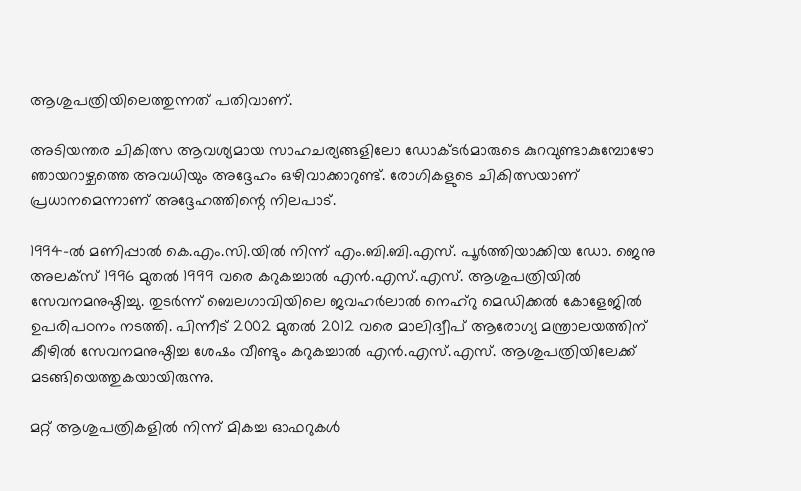ആശുപത്രിയിലെത്തുന്നത് പതിവാണ്.

അടിയന്തര ചികിത്സ ആവശ്യമായ സാഹചര്യങ്ങളിലോ ഡോക്ടർമാരുടെ കുറവുണ്ടാകുമ്പോഴോ ഞായറാഴ്ചത്തെ അവധിയും അദ്ദേഹം ഒഴിവാക്കാറുണ്ട്. രോഗികളുടെ ചികിത്സയാണ് പ്രധാനമെന്നാണ് അദ്ദേഹത്തിന്റെ നിലപാട്.

1994-ൽ മണിപ്പാൽ കെ.എം.സി.യിൽ നിന്ന് എം.ബി.ബി.എസ്. പൂർത്തിയാക്കിയ ഡോ. ജെനു അലക്‌സ് 1996 മുതൽ 1999 വരെ കറുകച്ചാൽ എൻ.എസ്.എസ്. ആശുപത്രിയിൽ സേവനമനുഷ്ഠിച്ചു. തുടർന്ന് ബെലഗാവിയിലെ ജവഹർലാൽ നെഹ്റു മെഡിക്കൽ കോളേജിൽ ഉപരിപഠനം നടത്തി. പിന്നീട് 2002 മുതൽ 2012 വരെ മാലിദ്വീപ് ആരോഗ്യ മന്ത്രാലയത്തിന് കീഴിൽ സേവനമനുഷ്ഠിച്ച ശേഷം വീണ്ടും കറുകച്ചാൽ എൻ.എസ്.എസ്. ആശുപത്രിയിലേക്ക് മടങ്ങിയെത്തുകയായിരുന്നു.

മറ്റ് ആശുപത്രികളിൽ നിന്ന് മികച്ച ഓഫറുകൾ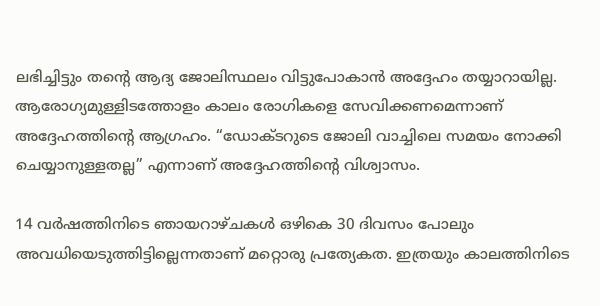ലഭിച്ചിട്ടും തന്റെ ആദ്യ ജോലിസ്ഥലം വിട്ടുപോകാൻ അദ്ദേഹം തയ്യാറായില്ല. ആരോഗ്യമുള്ളിടത്തോളം കാലം രോഗികളെ സേവിക്കണമെന്നാണ് അദ്ദേഹത്തിന്റെ ആഗ്രഹം. “ഡോക്ടറുടെ ജോലി വാച്ചിലെ സമയം നോക്കി ചെയ്യാനുള്ളതല്ല” എന്നാണ് അദ്ദേഹത്തിന്റെ വിശ്വാസം.

14 വർഷത്തിനിടെ ഞായറാഴ്ചകൾ ഒഴികെ 30 ദിവസം പോലും അവധിയെടുത്തിട്ടില്ലെന്നതാണ് മറ്റൊരു പ്രത്യേകത. ഇത്രയും കാലത്തിനിടെ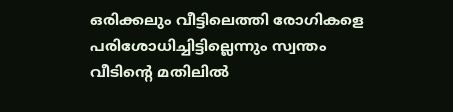ഒരിക്കലും വീട്ടിലെത്തി രോഗികളെ പരിശോധിച്ചിട്ടില്ലെന്നും സ്വന്തം വീടിന്റെ മതിലിൽ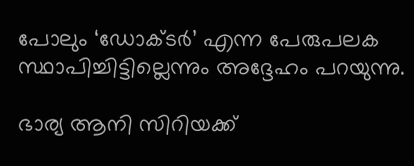പോലും ‘ഡോക്ടർ’ എന്ന പേരുപലക സ്ഥാപിച്ചിട്ടില്ലെന്നും അദ്ദേഹം പറയുന്നു.

ഭാര്യ ആനി സിറിയക്ക്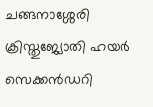ചങ്ങനാശ്ശേരി ക്രിസ്തുജ്യോതി ഹയർ സെക്കൻഡറി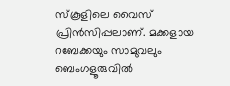സ്കൂളിലെ വൈസ് പ്രിൻസിപ്പലാണ്. മക്കളായ റബേക്കയും സാമുവലും ബെംഗളൂരുവിൽ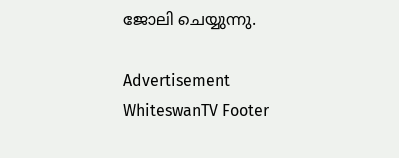ജോലി ചെയ്യുന്നു.

Advertisement
WhiteswanTV Footer